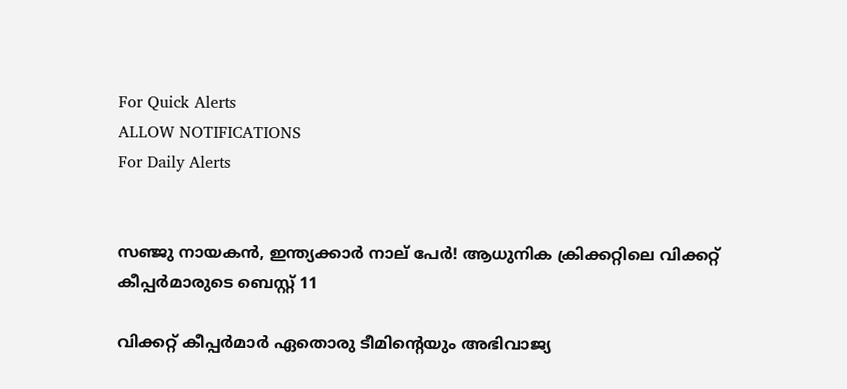For Quick Alerts
ALLOW NOTIFICATIONS
For Daily Alerts


സഞ്ജു നായകന്‍, ഇന്ത്യക്കാര്‍ നാല് പേര്‍! ആധുനിക ക്രിക്കറ്റിലെ വിക്കറ്റ് കീപ്പര്‍മാരുടെ ബെസ്റ്റ് 11

വിക്കറ്റ് കീപ്പര്‍മാര്‍ ഏതൊരു ടീമിന്റെയും അഭിവാജ്യ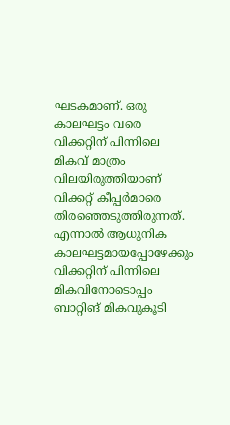ഘടകമാണ്. ഒരു കാലഘട്ടം വരെ വിക്കറ്റിന് പിന്നിലെ മികവ് മാത്രം വിലയിരുത്തിയാണ് വിക്കറ്റ് കീപ്പര്‍മാരെ തിരഞ്ഞെടുത്തിരുന്നത്. എന്നാല്‍ ആധുനിക കാലഘട്ടമായപ്പോഴേക്കും വിക്കറ്റിന് പിന്നിലെ മികവിനോടൊപ്പം ബാറ്റിങ് മികവുകൂടി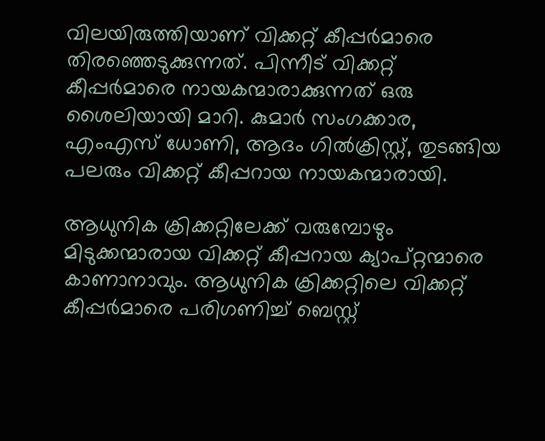വിലയിരുത്തിയാണ് വിക്കറ്റ് കീപ്പര്‍മാരെ തിരഞ്ഞെടുക്കുന്നത്. പിന്നീട് വിക്കറ്റ് കീപ്പര്‍മാരെ നായകന്മാരാക്കുന്നത് ഒരു ശൈലിയായി മാറി. കുമാര്‍ സംഗക്കാര, എംഎസ് ധോണി, ആദം ഗില്‍ക്രിസ്റ്റ്, തുടങ്ങിയ പലരും വിക്കറ്റ് കീപ്പറായ നായകന്മാരായി.

ആധുനിക ക്രിക്കറ്റിലേക്ക് വരുമ്പോഴും മിടുക്കന്മാരായ വിക്കറ്റ് കീപ്പറായ ക്യാപ്റ്റന്മാരെ കാണാനാവും. ആധുനിക ക്രിക്കറ്റിലെ വിക്കറ്റ് കീപ്പര്‍മാരെ പരിഗണിച്ച് ബെസ്റ്റ്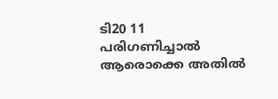ടി20 11 പരിഗണിച്ചാല്‍ ആരൊക്കെ അതില്‍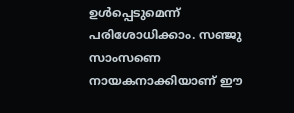ഉള്‍പ്പെടുമെന്ന് പരിശോധിക്കാം. സഞ്ജു സാംസണെ നായകനാക്കിയാണ് ഈ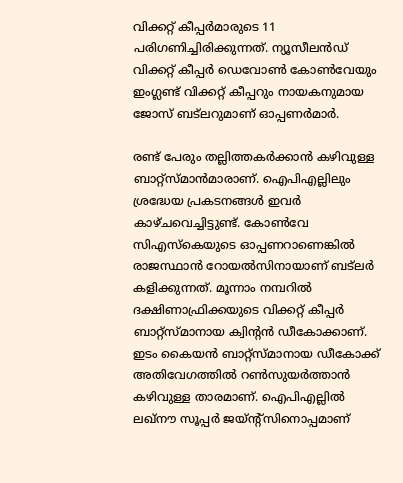വിക്കറ്റ് കീപ്പര്‍മാരുടെ 11 പരിഗണിച്ചിരിക്കുന്നത്. ന്യൂസീലന്‍ഡ് വിക്കറ്റ് കീപ്പര്‍ ഡെവോണ്‍ കോണ്‍വേയും ഇംഗ്ലണ്ട് വിക്കറ്റ് കീപ്പറും നായകനുമായ ജോസ് ബട്‌ലറുമാണ് ഓപ്പണര്‍മാര്‍.

രണ്ട് പേരും തല്ലിത്തകര്‍ക്കാന്‍ കഴിവുള്ള ബാറ്റ്‌സ്മാന്‍മാരാണ്. ഐപിഎല്ലിലും ശ്രദ്ധേയ പ്രകടനങ്ങള്‍ ഇവര്‍ കാഴ്ചവെച്ചിട്ടുണ്ട്. കോണ്‍വേ സിഎസ്‌കെയുടെ ഓപ്പണറാണെങ്കില്‍ രാജസ്ഥാന്‍ റോയല്‍സിനായാണ് ബട്‌ലര്‍ കളിക്കുന്നത്. മൂന്നാം നമ്പറില്‍ ദക്ഷിണാഫ്രിക്കയുടെ വിക്കറ്റ് കീപ്പര്‍ ബാറ്റ്‌സ്മാനായ ക്വിന്റന്‍ ഡീകോക്കാണ്. ഇടം കൈയന്‍ ബാറ്റ്‌സ്മാനായ ഡീകോക്ക് അതിവേഗത്തില്‍ റണ്‍സുയര്‍ത്താന്‍ കഴിവുള്ള താരമാണ്. ഐപിഎല്ലില്‍ ലഖ്‌നൗ സൂപ്പര്‍ ജയ്ന്റ്‌സിനൊപ്പമാണ്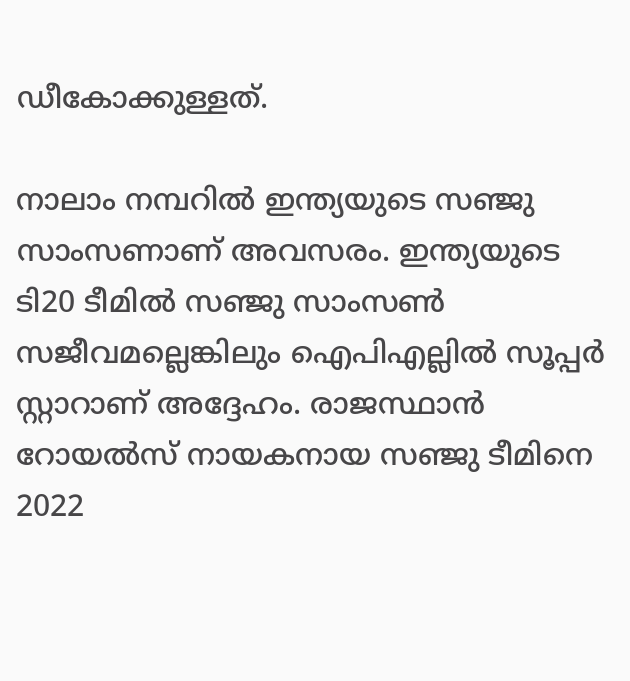ഡീകോക്കുള്ളത്.

നാലാം നമ്പറില്‍ ഇന്ത്യയുടെ സഞ്ജു സാംസണാണ് അവസരം. ഇന്ത്യയുടെ ടി20 ടീമില്‍ സഞ്ജു സാംസണ്‍ സജീവമല്ലെങ്കിലും ഐപിഎല്ലില്‍ സൂപ്പര്‍ സ്റ്റാറാണ് അദ്ദേഹം. രാജസ്ഥാന്‍ റോയല്‍സ് നായകനായ സഞ്ജു ടീമിനെ 2022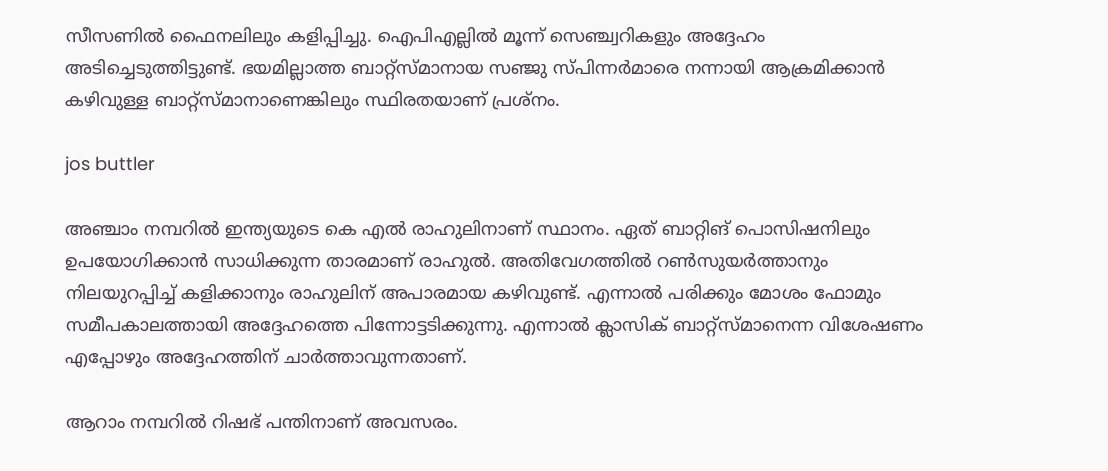സീസണില്‍ ഫൈനലിലും കളിപ്പിച്ചു. ഐപിഎല്ലില്‍ മൂന്ന് സെഞ്ച്വറികളും അദ്ദേഹം അടിച്ചെടുത്തിട്ടുണ്ട്. ഭയമില്ലാത്ത ബാറ്റ്‌സ്മാനായ സഞ്ജു സ്പിന്നര്‍മാരെ നന്നായി ആക്രമിക്കാന്‍ കഴിവുള്ള ബാറ്റ്‌സ്മാനാണെങ്കിലും സ്ഥിരതയാണ് പ്രശ്‌നം.

jos buttler

അഞ്ചാം നമ്പറില്‍ ഇന്ത്യയുടെ കെ എല്‍ രാഹുലിനാണ് സ്ഥാനം. ഏത് ബാറ്റിങ് പൊസിഷനിലും ഉപയോഗിക്കാന്‍ സാധിക്കുന്ന താരമാണ് രാഹുല്‍. അതിവേഗത്തില്‍ റണ്‍സുയര്‍ത്താനും നിലയുറപ്പിച്ച് കളിക്കാനും രാഹുലിന് അപാരമായ കഴിവുണ്ട്. എന്നാല്‍ പരിക്കും മോശം ഫോമും സമീപകാലത്തായി അദ്ദേഹത്തെ പിന്നോട്ടടിക്കുന്നു. എന്നാല്‍ ക്ലാസിക് ബാറ്റ്‌സ്മാനെന്ന വിശേഷണം എപ്പോഴും അദ്ദേഹത്തിന് ചാര്‍ത്താവുന്നതാണ്.

ആറാം നമ്പറില്‍ റിഷഭ് പന്തിനാണ് അവസരം.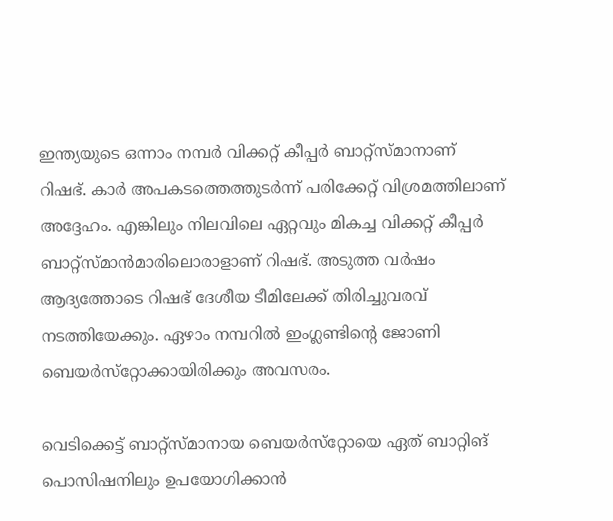ഇന്ത്യയുടെ ഒന്നാം നമ്പര്‍ വിക്കറ്റ് കീപ്പര്‍ ബാറ്റ്‌സ്മാനാണ് റിഷഭ്. കാര്‍ അപകടത്തെത്തുടര്‍ന്ന് പരിക്കേറ്റ് വിശ്രമത്തിലാണ് അദ്ദേഹം. എങ്കിലും നിലവിലെ ഏറ്റവും മികച്ച വിക്കറ്റ് കീപ്പര്‍ ബാറ്റ്‌സ്മാന്‍മാരിലൊരാളാണ് റിഷഭ്. അടുത്ത വര്‍ഷം ആദ്യത്തോടെ റിഷഭ് ദേശീയ ടീമിലേക്ക് തിരിച്ചുവരവ് നടത്തിയേക്കും. ഏഴാം നമ്പറില്‍ ഇംഗ്ലണ്ടിന്റെ ജോണി ബെയര്‍സ്‌റ്റോക്കായിരിക്കും അവസരം.

വെടിക്കെട്ട് ബാറ്റ്‌സ്മാനായ ബെയര്‍സ്‌റ്റോയെ ഏത് ബാറ്റിങ് പൊസിഷനിലും ഉപയോഗിക്കാന്‍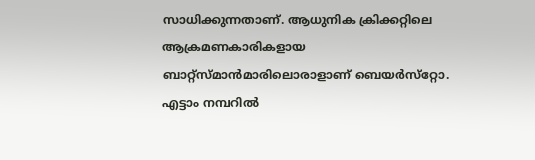സാധിക്കുന്നതാണ്. ആധുനിക ക്രിക്കറ്റിലെ ആക്രമണകാരികളായ ബാറ്റ്‌സ്മാന്‍മാരിലൊരാളാണ് ബെയര്‍സ്‌റ്റോ. എട്ടാം നമ്പറില്‍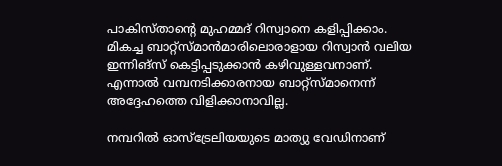പാകിസ്താന്റെ മുഹമ്മദ് റിസ്വാനെ കളിപ്പിക്കാം. മികച്ച ബാറ്റ്‌സ്മാന്‍മാരിലൊരാളായ റിസ്വാന്‍ വലിയ ഇന്നിങ്‌സ് കെട്ടിപ്പടുക്കാന്‍ കഴിവുള്ളവനാണ്. എന്നാല്‍ വമ്പനടിക്കാരനായ ബാറ്റ്‌സ്മാനെന്ന് അദ്ദേഹത്തെ വിളിക്കാനാവില്ല.

നമ്പറില്‍ ഓസ്‌ട്രേലിയയുടെ മാത്യു വേഡിനാണ്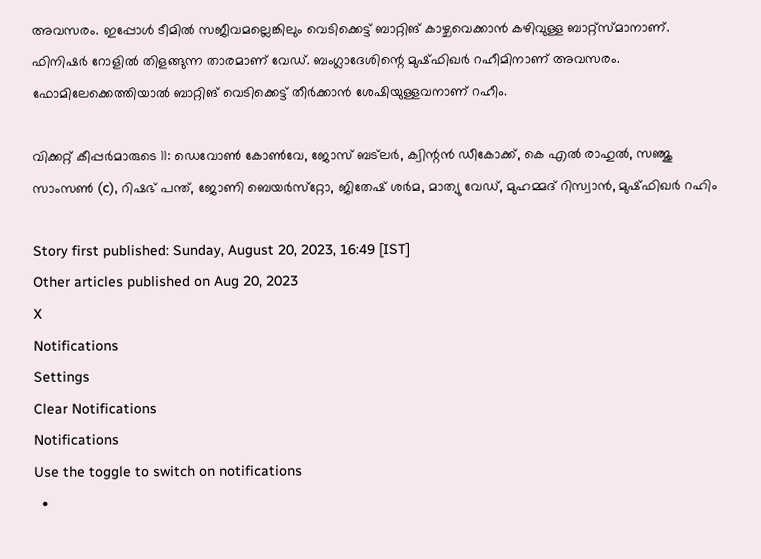അവസരം. ഇപ്പോള്‍ ടീമില്‍ സജീവമല്ലെങ്കിലും വെടിക്കെട്ട് ബാറ്റിങ് കാഴ്ചവെക്കാന്‍ കഴിവുള്ള ബാറ്റ്‌സ്മാനാണ്. ഫിനിഷര്‍ റോളില്‍ തിളങ്ങുന്ന താരമാണ് വേഡ്. ബംഗ്ലാദേശിന്റെ മുഷ്ഫിഖര്‍ റഹീമിനാണ് അവസരം. ഫോമിലേക്കെത്തിയാല്‍ ബാറ്റിങ് വെടിക്കെട്ട് തീര്‍ക്കാന്‍ ശേഷിയുള്ളവനാണ് റഹീം.

വിക്കറ്റ് കീപ്പര്‍മാരുടെ 11: ഡെവോണ്‍ കോണ്‍വേ, ജോസ് ബട്‌ലര്‍, ക്വിന്റന്‍ ഡീകോക്ക്, കെ എല്‍ രാഹുല്‍, സഞ്ജു സാംസണ്‍ (c), റിഷഭ് പന്ത്, ജോണി ബെയര്‍സ്‌റ്റോ, ജിതേഷ് ശര്‍മ, മാത്യു വേഡ്, മുഹമ്മദ് റിസ്വാന്‍, മുഷ്ഫിഖര്‍ റഹിം

Story first published: Sunday, August 20, 2023, 16:49 [IST]
Other articles published on Aug 20, 2023
X
Notifications
Settings
Clear Notifications
Notifications
Use the toggle to switch on notifications
  •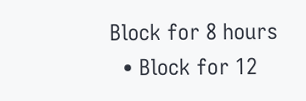Block for 8 hours
  • Block for 12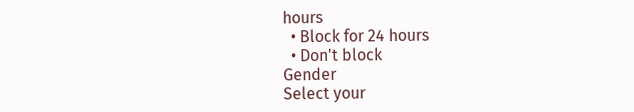hours
  • Block for 24 hours
  • Don't block
Gender
Select your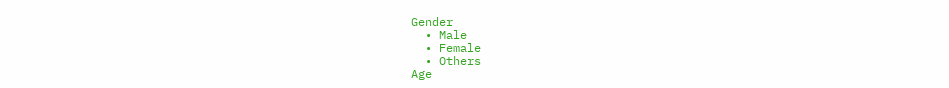Gender
  • Male
  • Female
  • Others
Age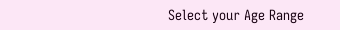Select your Age Range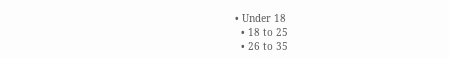• Under 18
  • 18 to 25
  • 26 to 35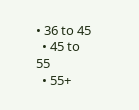• 36 to 45
  • 45 to 55
  • 55+